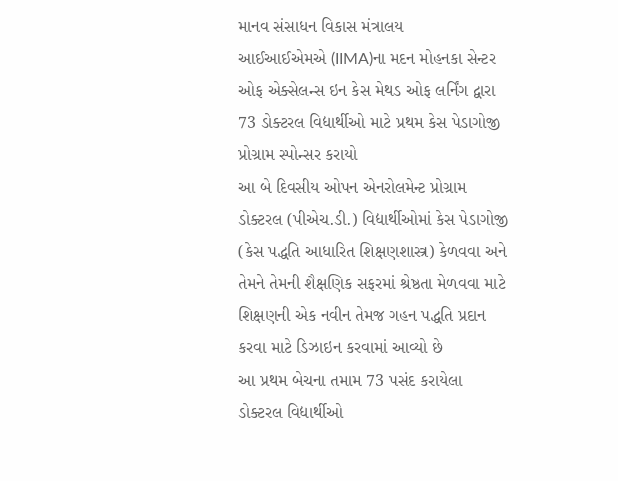માનવ સંસાધન વિકાસ મંત્રાલય
આઈઆઈએમએ (IIMA)ના મદન મોહનકા સેન્ટર ઓફ એક્સેલન્સ ઇન કેસ મેથડ ઓફ લર્નિંગ દ્વારા 73 ડોક્ટરલ વિદ્યાર્થીઓ માટે પ્રથમ કેસ પેડાગોજી પ્રોગ્રામ સ્પોન્સર કરાયો
આ બે દિવસીય ઓપન એનરોલમેન્ટ પ્રોગ્રામ ડોક્ટરલ (પીએચ.ડી.) વિદ્યાર્થીઓમાં કેસ પેડાગોજી (કેસ પદ્ધતિ આધારિત શિક્ષણશાસ્ત્ર) કેળવવા અને તેમને તેમની શૈક્ષણિક સફરમાં શ્રેષ્ઠતા મેળવવા માટે શિક્ષણની એક નવીન તેમજ ગહન પદ્ધતિ પ્રદાન કરવા માટે ડિઝાઇન કરવામાં આવ્યો છે
આ પ્રથમ બેચના તમામ 73 પસંદ કરાયેલા ડોક્ટરલ વિદ્યાર્થીઓ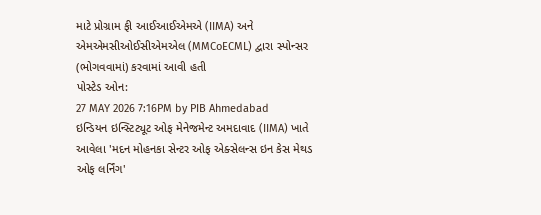માટે પ્રોગ્રામ ફી આઈઆઈએમએ (IIMA) અને એમએમસીઓઈસીએમએલ (MMCoECML) દ્વારા સ્પોન્સર (ભોગવવામાં) કરવામાં આવી હતી
પોસ્ટેડ ઓન:
27 MAY 2026 7:16PM by PIB Ahmedabad
ઇન્ડિયન ઇન્સ્ટિટ્યૂટ ઓફ મેનેજમેન્ટ અમદાવાદ (IIMA) ખાતે આવેલા 'મદન મોહનકા સેન્ટર ઓફ એક્સેલન્સ ઇન કેસ મેથડ ઓફ લર્નિંગ'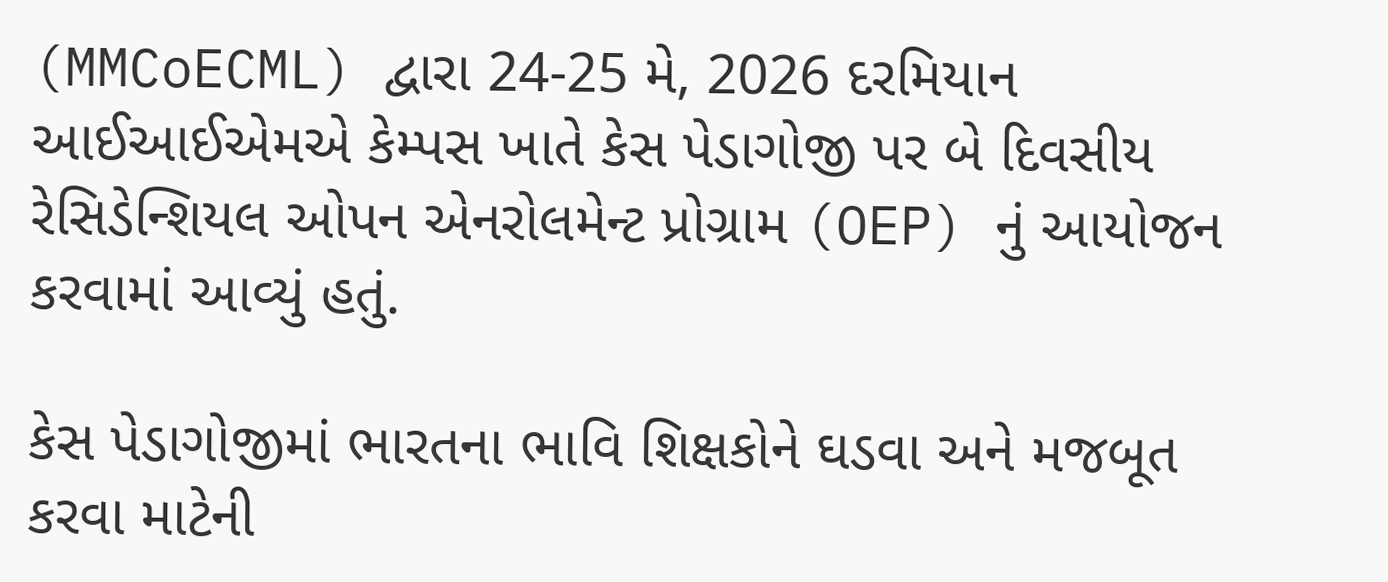(MMCoECML) દ્વારા 24-25 મે, 2026 દરમિયાન આઈઆઈએમએ કેમ્પસ ખાતે કેસ પેડાગોજી પર બે દિવસીય રેસિડેન્શિયલ ઓપન એનરોલમેન્ટ પ્રોગ્રામ (OEP) નું આયોજન કરવામાં આવ્યું હતું.

કેસ પેડાગોજીમાં ભારતના ભાવિ શિક્ષકોને ઘડવા અને મજબૂત કરવા માટેની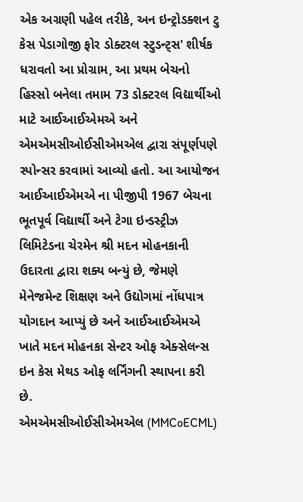એક અગ્રણી પહેલ તરીકે, અન ઇન્ટ્રોડક્શન ટુ કેસ પેડાગોજી ફોર ડોક્ટરલ સ્ટુડન્ટ્સ' શીર્ષક ધરાવતો આ પ્રોગ્રામ, આ પ્રથમ બેચનો હિસ્સો બનેલા તમામ 73 ડોક્ટરલ વિદ્યાર્થીઓ માટે આઈઆઈએમએ અને એમએમસીઓઈસીએમએલ દ્વારા સંપૂર્ણપણે સ્પોન્સર કરવામાં આવ્યો હતો. આ આયોજન આઈઆઈએમએ ના પીજીપી 1967 બેચના ભૂતપૂર્વ વિદ્યાર્થી અને ટેગા ઇન્ડસ્ટ્રીઝ લિમિટેડના ચેરમેન શ્રી મદન મોહનકાની ઉદારતા દ્વારા શક્ય બન્યું છે, જેમણે મેનેજમેન્ટ શિક્ષણ અને ઉદ્યોગમાં નોંધપાત્ર યોગદાન આપ્યું છે અને આઈઆઈએમએ ખાતે મદન મોહનકા સેન્ટર ઓફ એક્સેલન્સ ઇન કેસ મેથડ ઓફ લર્નિંગની સ્થાપના કરી છે.
એમએમસીઓઈસીએમએલ (MMCoECML)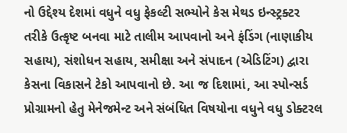નો ઉદ્દેશ્ય દેશમાં વધુને વધુ ફેકલ્ટી સભ્યોને કેસ મેથડ ઇન્સ્ટ્રક્ટર તરીકે ઉત્કૃષ્ટ બનવા માટે તાલીમ આપવાનો અને ફંડિંગ (નાણાકીય સહાય), સંશોધન સહાય, સમીક્ષા અને સંપાદન (એડિટિંગ) દ્વારા કેસના વિકાસને ટેકો આપવાનો છે. આ જ દિશામાં, આ સ્પોન્સર્ડ પ્રોગ્રામનો હેતુ મેનેજમેન્ટ અને સંબંધિત વિષયોના વધુને વધુ ડોક્ટરલ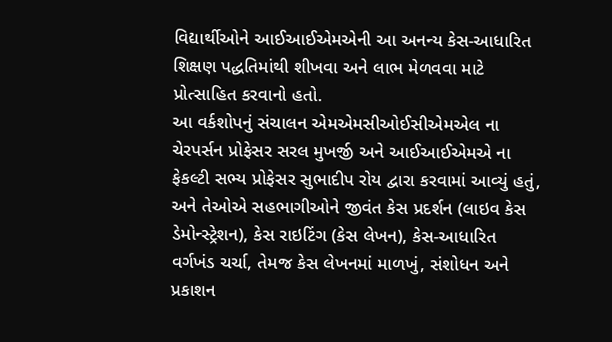વિદ્યાર્થીઓને આઈઆઈએમએની આ અનન્ય કેસ-આધારિત શિક્ષણ પદ્ધતિમાંથી શીખવા અને લાભ મેળવવા માટે પ્રોત્સાહિત કરવાનો હતો.
આ વર્કશોપનું સંચાલન એમએમસીઓઈસીએમએલ ના ચેરપર્સન પ્રોફેસર સરલ મુખર્જી અને આઈઆઈએમએ ના ફેકલ્ટી સભ્ય પ્રોફેસર સુભાદીપ રોય દ્વારા કરવામાં આવ્યું હતું, અને તેઓએ સહભાગીઓને જીવંત કેસ પ્રદર્શન (લાઇવ કેસ ડેમોન્સ્ટ્રેશન), કેસ રાઇટિંગ (કેસ લેખન), કેસ-આધારિત વર્ગખંડ ચર્ચા, તેમજ કેસ લેખનમાં માળખું, સંશોધન અને પ્રકાશન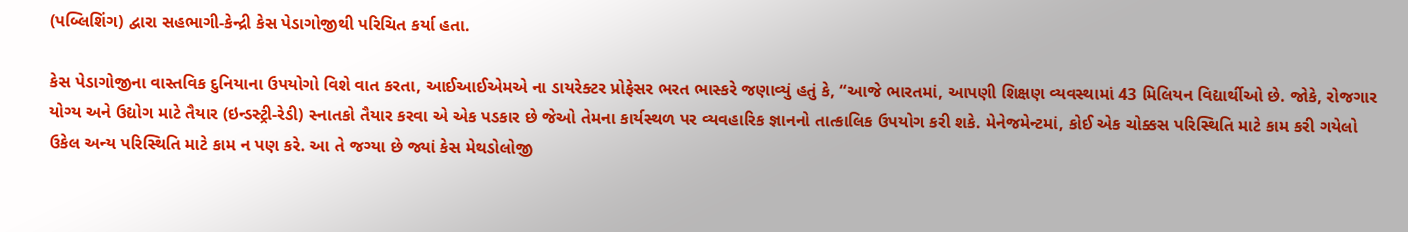(પબ્લિશિંગ) દ્વારા સહભાગી-કેન્દ્રી કેસ પેડાગોજીથી પરિચિત કર્યા હતા.

કેસ પેડાગોજીના વાસ્તવિક દુનિયાના ઉપયોગો વિશે વાત કરતા, આઈઆઈએમએ ના ડાયરેક્ટર પ્રોફેસર ભરત ભાસ્કરે જણાવ્યું હતું કે, “આજે ભારતમાં, આપણી શિક્ષણ વ્યવસ્થામાં 43 મિલિયન વિદ્યાર્થીઓ છે. જોકે, રોજગાર યોગ્ય અને ઉદ્યોગ માટે તૈયાર (ઇન્ડસ્ટ્રી-રેડી) સ્નાતકો તૈયાર કરવા એ એક પડકાર છે જેઓ તેમના કાર્યસ્થળ પર વ્યવહારિક જ્ઞાનનો તાત્કાલિક ઉપયોગ કરી શકે. મેનેજમેન્ટમાં, કોઈ એક ચોક્કસ પરિસ્થિતિ માટે કામ કરી ગયેલો ઉકેલ અન્ય પરિસ્થિતિ માટે કામ ન પણ કરે. આ તે જગ્યા છે જ્યાં કેસ મેથડોલોજી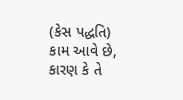(કેસ પદ્ધતિ) કામ આવે છે, કારણ કે તે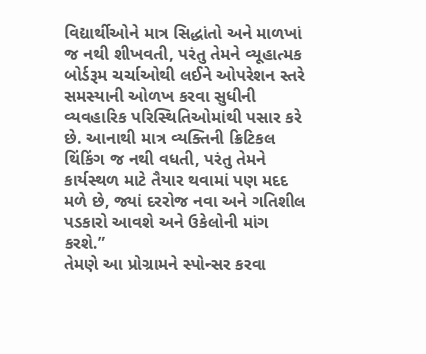વિદ્યાર્થીઓને માત્ર સિદ્ધાંતો અને માળખાં જ નથી શીખવતી, પરંતુ તેમને વ્યૂહાત્મક બોર્ડરૂમ ચર્ચાઓથી લઈને ઓપરેશન સ્તરે સમસ્યાની ઓળખ કરવા સુધીની વ્યવહારિક પરિસ્થિતિઓમાંથી પસાર કરે છે. આનાથી માત્ર વ્યક્તિની ક્રિટિકલ થિંકિંગ જ નથી વધતી, પરંતુ તેમને કાર્યસ્થળ માટે તૈયાર થવામાં પણ મદદ મળે છે, જ્યાં દરરોજ નવા અને ગતિશીલ પડકારો આવશે અને ઉકેલોની માંગ કરશે.”
તેમણે આ પ્રોગ્રામને સ્પોન્સર કરવા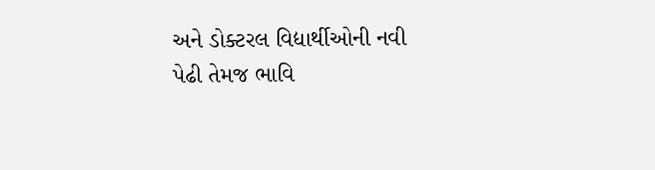અને ડોક્ટરલ વિદ્યાર્થીઓની નવી પેઢી તેમજ ભાવિ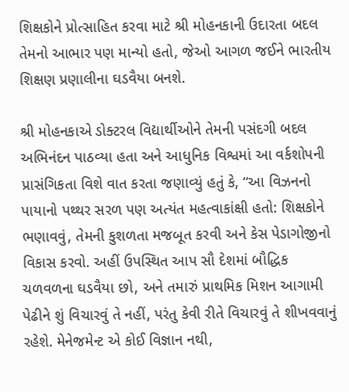શિક્ષકોને પ્રોત્સાહિત કરવા માટે શ્રી મોહનકાની ઉદારતા બદલ તેમનો આભાર પણ માન્યો હતો, જેઓ આગળ જઈને ભારતીય શિક્ષણ પ્રણાલીના ઘડવૈયા બનશે.

શ્રી મોહનકાએ ડોક્ટરલ વિદ્યાર્થીઓને તેમની પસંદગી બદલ અભિનંદન પાઠવ્યા હતા અને આધુનિક વિશ્વમાં આ વર્કશોપની પ્રાસંગિકતા વિશે વાત કરતા જણાવ્યું હતું કે, “આ વિઝનનો પાયાનો પથ્થર સરળ પણ અત્યંત મહત્વાકાંક્ષી હતો: શિક્ષકોને ભણાવવું, તેમની કુશળતા મજબૂત કરવી અને કેસ પેડાગોજીનો વિકાસ કરવો. અહીં ઉપસ્થિત આપ સૌ દેશમાં બૌદ્ધિક ચળવળના ઘડવૈયા છો, અને તમારું પ્રાથમિક મિશન આગામી પેઢીને શું વિચારવું તે નહીં, પરંતુ કેવી રીતે વિચારવું તે શીખવવાનું રહેશે. મેનેજમેન્ટ એ કોઈ વિજ્ઞાન નથી,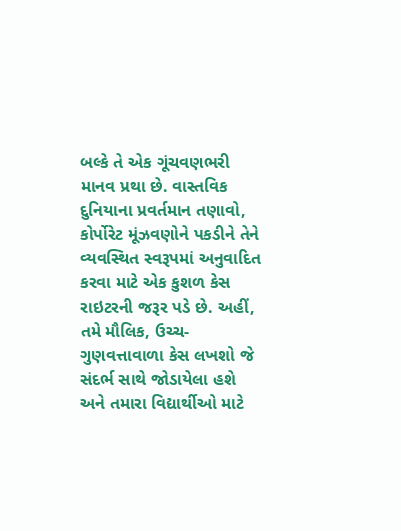બલ્કે તે એક ગૂંચવણભરી માનવ પ્રથા છે. વાસ્તવિક દુનિયાના પ્રવર્તમાન તણાવો, કોર્પોરેટ મૂંઝવણોને પકડીને તેને વ્યવસ્થિત સ્વરૂપમાં અનુવાદિત કરવા માટે એક કુશળ કેસ રાઇટરની જરૂર પડે છે. અહીં, તમે મૌલિક, ઉચ્ચ-ગુણવત્તાવાળા કેસ લખશો જે સંદર્ભ સાથે જોડાયેલા હશે અને તમારા વિદ્યાર્થીઓ માટે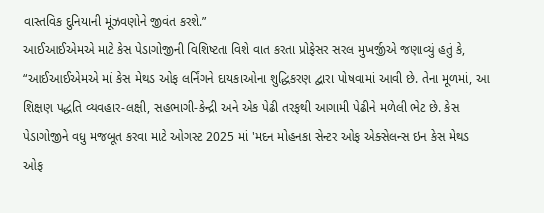વાસ્તવિક દુનિયાની મૂંઝવણોને જીવંત કરશે.”
આઈઆઈએમએ માટે કેસ પેડાગોજીની વિશિષ્ટતા વિશે વાત કરતા પ્રોફેસર સરલ મુખર્જીએ જણાવ્યું હતું કે, “આઈઆઈએમએ માં કેસ મેથડ ઓફ લર્નિંગને દાયકાઓના શુદ્ધિકરણ દ્વારા પોષવામાં આવી છે. તેના મૂળમાં, આ શિક્ષણ પદ્ધતિ વ્યવહાર-લક્ષી, સહભાગી-કેન્દ્રી અને એક પેઢી તરફથી આગામી પેઢીને મળેલી ભેટ છે. કેસ પેડાગોજીને વધુ મજબૂત કરવા માટે ઓગસ્ટ 2025 માં 'મદન મોહનકા સેન્ટર ઓફ એક્સેલન્સ ઇન કેસ મેથડ ઓફ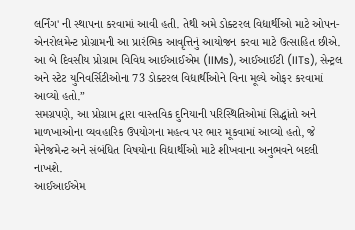લર્નિંગ' ની સ્થાપના કરવામાં આવી હતી. તેથી અમે ડોક્ટરલ વિદ્યાર્થીઓ માટે ઓપન-એનરોલમેન્ટ પ્રોગ્રામની આ પ્રારંભિક આવૃત્તિનું આયોજન કરવા માટે ઉત્સાહિત છીએ. આ બે દિવસીય પ્રોગ્રામ વિવિધ આઈઆઈએમ (IIMs), આઈઆઈટી (IITs), સેન્ટ્રલ અને સ્ટેટ યુનિવર્સિટીઓના 73 ડોક્ટરલ વિદ્યાર્થીઓને વિના મૂલ્યે ઓફર કરવામાં આવ્યો હતો.”
સમગ્રપણે, આ પ્રોગ્રામ દ્વારા વાસ્તવિક દુનિયાની પરિસ્થિતિઓમાં સિદ્ધાંતો અને માળખાઓના વ્યવહારિક ઉપયોગના મહત્વ પર ભાર મૂકવામાં આવ્યો હતો, જે મેનેજમેન્ટ અને સંબંધિત વિષયોના વિદ્યાર્થીઓ માટે શીખવાના અનુભવને બદલી નાખશે.
આઈઆઈએમ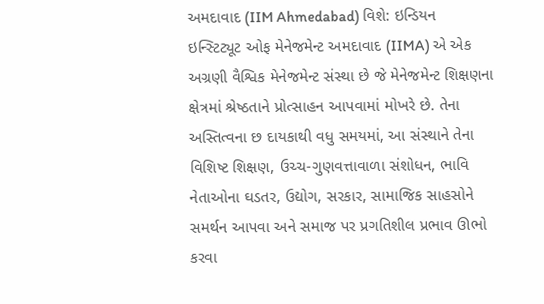અમદાવાદ (IIM Ahmedabad) વિશે: ઇન્ડિયન ઇન્સ્ટિટ્યૂટ ઓફ મેનેજમેન્ટ અમદાવાદ (IIMA) એ એક અગ્રણી વૈશ્વિક મેનેજમેન્ટ સંસ્થા છે જે મેનેજમેન્ટ શિક્ષણના ક્ષેત્રમાં શ્રેષ્ઠતાને પ્રોત્સાહન આપવામાં મોખરે છે. તેના અસ્તિત્વના છ દાયકાથી વધુ સમયમાં, આ સંસ્થાને તેના વિશિષ્ટ શિક્ષણ, ઉચ્ચ-ગુણવત્તાવાળા સંશોધન, ભાવિ નેતાઓના ઘડતર, ઉદ્યોગ, સરકાર, સામાજિક સાહસોને સમર્થન આપવા અને સમાજ પર પ્રગતિશીલ પ્રભાવ ઊભો કરવા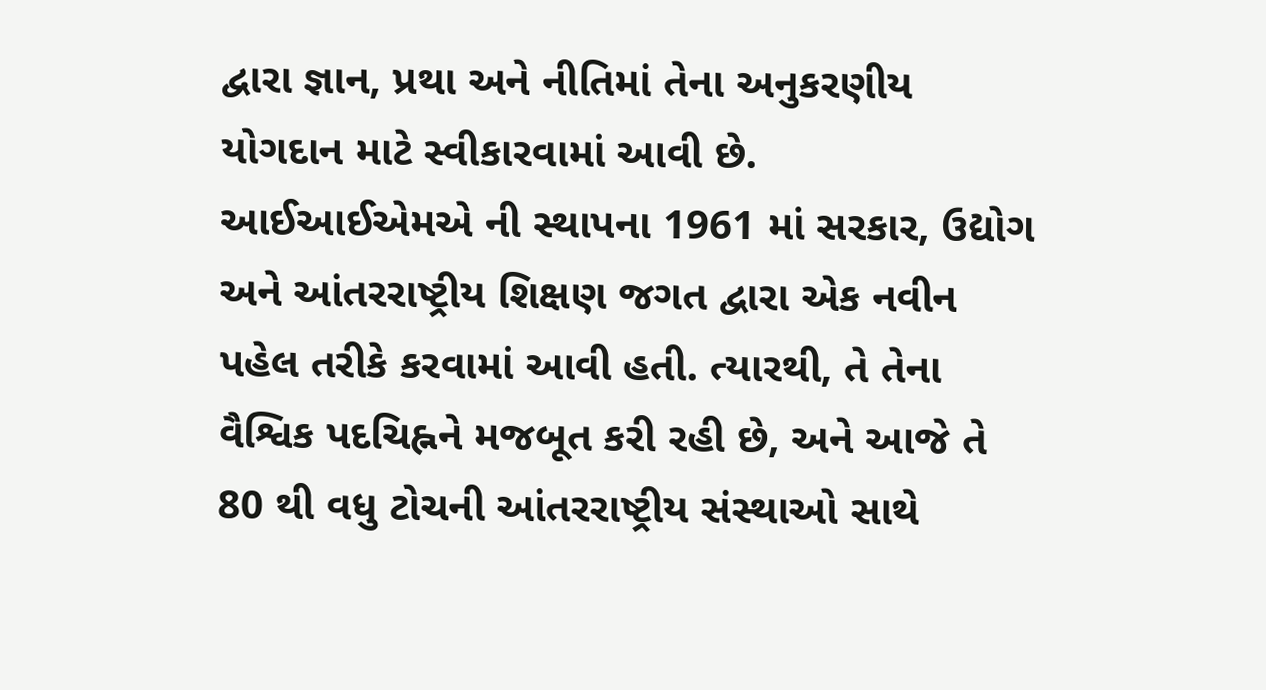દ્વારા જ્ઞાન, પ્રથા અને નીતિમાં તેના અનુકરણીય યોગદાન માટે સ્વીકારવામાં આવી છે.
આઈઆઈએમએ ની સ્થાપના 1961 માં સરકાર, ઉદ્યોગ અને આંતરરાષ્ટ્રીય શિક્ષણ જગત દ્વારા એક નવીન પહેલ તરીકે કરવામાં આવી હતી. ત્યારથી, તે તેના વૈશ્વિક પદચિહ્નને મજબૂત કરી રહી છે, અને આજે તે 80 થી વધુ ટોચની આંતરરાષ્ટ્રીય સંસ્થાઓ સાથે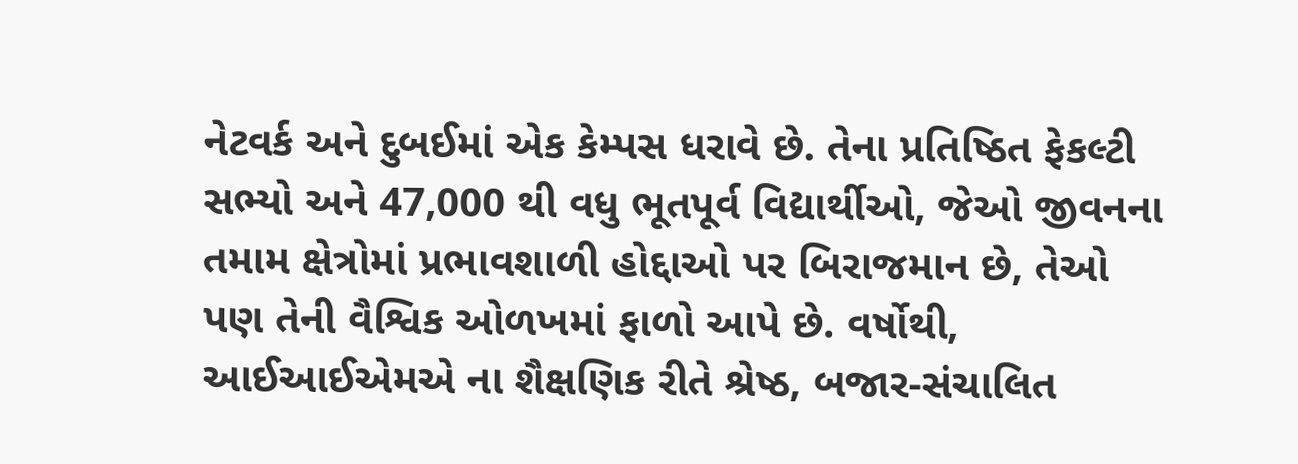નેટવર્ક અને દુબઈમાં એક કેમ્પસ ધરાવે છે. તેના પ્રતિષ્ઠિત ફેકલ્ટી સભ્યો અને 47,000 થી વધુ ભૂતપૂર્વ વિદ્યાર્થીઓ, જેઓ જીવનના તમામ ક્ષેત્રોમાં પ્રભાવશાળી હોદ્દાઓ પર બિરાજમાન છે, તેઓ પણ તેની વૈશ્વિક ઓળખમાં ફાળો આપે છે. વર્ષોથી, આઈઆઈએમએ ના શૈક્ષણિક રીતે શ્રેષ્ઠ, બજાર-સંચાલિત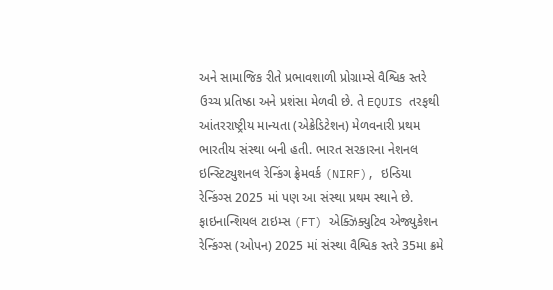અને સામાજિક રીતે પ્રભાવશાળી પ્રોગ્રામ્સે વૈશ્વિક સ્તરે ઉચ્ચ પ્રતિષ્ઠા અને પ્રશંસા મેળવી છે. તે EQUIS તરફથી આંતરરાષ્ટ્રીય માન્યતા (એક્રેડિટેશન) મેળવનારી પ્રથમ ભારતીય સંસ્થા બની હતી. ભારત સરકારના નેશનલ ઇન્સ્ટિટ્યુશનલ રેન્કિંગ ફ્રેમવર્ક (NIRF), ઇન્ડિયા રેન્કિંગ્સ 2025 માં પણ આ સંસ્થા પ્રથમ સ્થાને છે. ફાઇનાન્શિયલ ટાઇમ્સ (FT) એક્ઝિક્યુટિવ એજ્યુકેશન રેન્કિંગ્સ (ઓપન) 2025 માં સંસ્થા વૈશ્વિક સ્તરે 35મા ક્રમે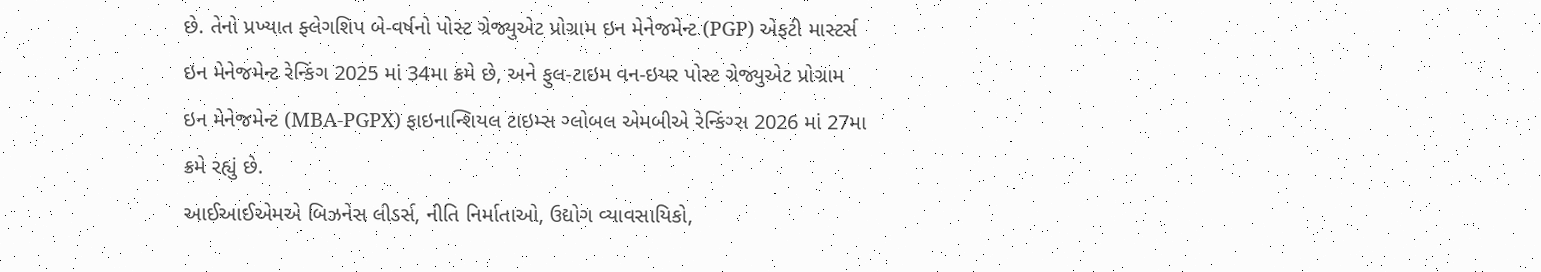છે. તેનો પ્રખ્યાત ફ્લેગશિપ બે-વર્ષનો પોસ્ટ ગ્રેજ્યુએટ પ્રોગ્રામ ઇન મેનેજમેન્ટ (PGP) એફટી માસ્ટર્સ ઇન મેનેજમેન્ટ રેન્કિંગ 2025 માં 34મા ક્રમે છે, અને ફુલ-ટાઇમ વન-ઇયર પોસ્ટ ગ્રેજ્યુએટ પ્રોગ્રામ ઇન મેનેજમેન્ટ (MBA-PGPX) ફાઇનાન્શિયલ ટાઇમ્સ ગ્લોબલ એમબીએ રેન્કિંગ્સ 2026 માં 27મા ક્રમે રહ્યું છે.
આઈઆઈએમએ બિઝનેસ લીડર્સ, નીતિ નિર્માતાઓ, ઉદ્યોગ વ્યાવસાયિકો,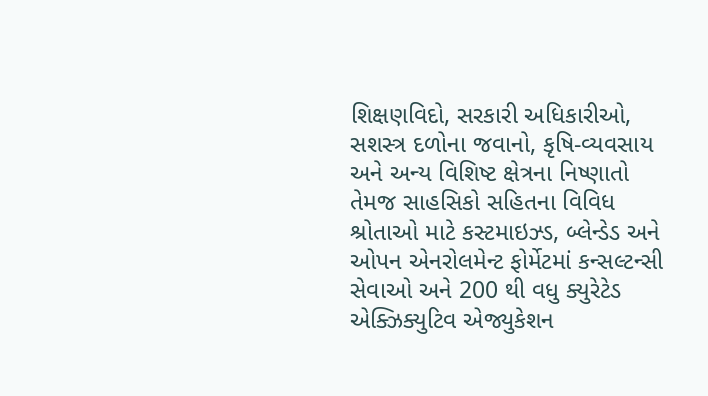શિક્ષણવિદો, સરકારી અધિકારીઓ, સશસ્ત્ર દળોના જવાનો, કૃષિ-વ્યવસાય અને અન્ય વિશિષ્ટ ક્ષેત્રના નિષ્ણાતો તેમજ સાહસિકો સહિતના વિવિધ શ્રોતાઓ માટે કસ્ટમાઇઝ્ડ, બ્લેન્ડેડ અને ઓપન એનરોલમેન્ટ ફોર્મેટમાં કન્સલ્ટન્સી સેવાઓ અને 200 થી વધુ ક્યુરેટેડ એક્ઝિક્યુટિવ એજ્યુકેશન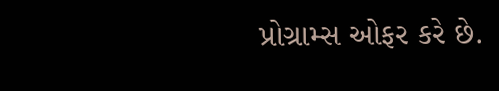પ્રોગ્રામ્સ ઓફર કરે છે.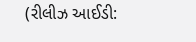(રીલીઝ આઈડી: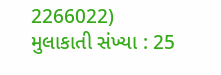2266022)
મુલાકાતી સંખ્યા : 25